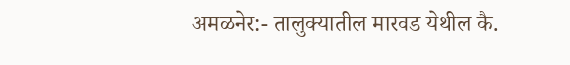अमळनेर:- तालुक्यातील मारवड येथील कै.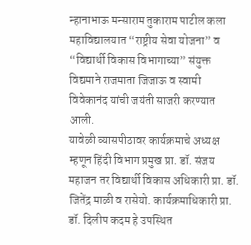न्हानाभाऊ मन्साराम तुकाराम पाटील कला महाविद्यालयात “राष्ट्रीय सेवा योजना” व “विद्यार्थी विकास विभागाच्या” संयुक्त विद्यमाने राजमाता जिजाऊ व स्वामी विवेकानंद यांची जयंती साजरी करण्यात आली.
यावेळी व्यासपीठावर कार्यक्रमाचे अध्यक्ष म्हणून हिंदी विभाग प्रमुख प्रा. डॉ. संजय महाजन तर विद्यार्थी विकास अधिकारी प्रा. डॉ. जितेंद्र माळी व रासेयो. कार्यक्रमाधिकारी प्रा. डॉ. दिलीप कदम हे उपस्थित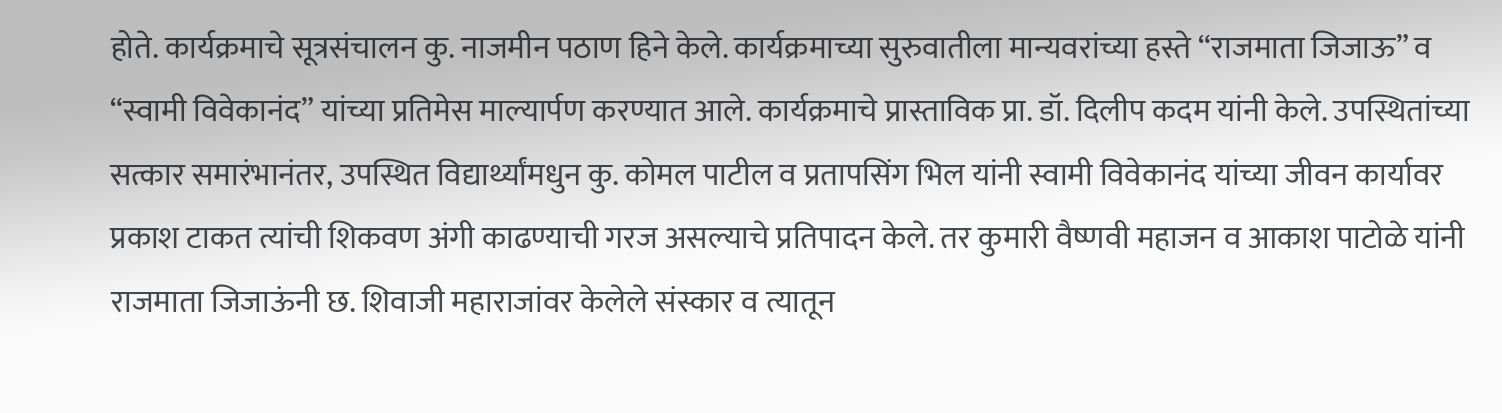होते. कार्यक्रमाचे सूत्रसंचालन कु. नाजमीन पठाण हिने केले. कार्यक्रमाच्या सुरुवातीला मान्यवरांच्या हस्ते “राजमाता जिजाऊ” व “स्वामी विवेकानंद” यांच्या प्रतिमेस माल्यार्पण करण्यात आले. कार्यक्रमाचे प्रास्ताविक प्रा. डॉ. दिलीप कदम यांनी केले. उपस्थितांच्या सत्कार समारंभानंतर, उपस्थित विद्यार्थ्यांमधुन कु. कोमल पाटील व प्रतापसिंग भिल यांनी स्वामी विवेकानंद यांच्या जीवन कार्यावर प्रकाश टाकत त्यांची शिकवण अंगी काढण्याची गरज असल्याचे प्रतिपादन केले. तर कुमारी वैष्णवी महाजन व आकाश पाटोळे यांनी राजमाता जिजाऊंनी छ. शिवाजी महाराजांवर केलेले संस्कार व त्यातून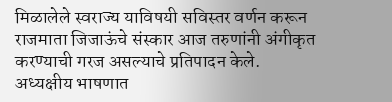मिळालेले स्वराज्य याविषयी सविस्तर वर्णन करून राजमाता जिजाऊंचे संस्कार आज तरुणांनी अंगीकृत करण्याची गरज असल्याचे प्रतिपादन केले.
अध्यक्षीय भाषणात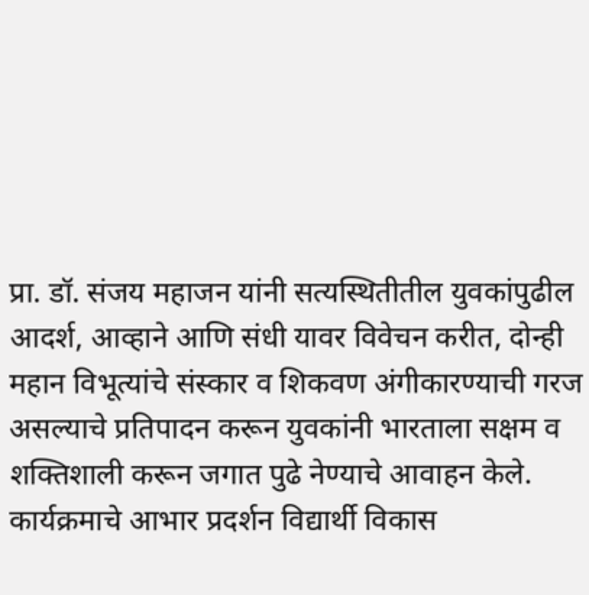प्रा. डॉ. संजय महाजन यांनी सत्यस्थितीतील युवकांपुढील आदर्श, आव्हाने आणि संधी यावर विवेचन करीत, दोन्ही महान विभूत्यांचे संस्कार व शिकवण अंगीकारण्याची गरज असल्याचे प्रतिपादन करून युवकांनी भारताला सक्षम व शक्तिशाली करून जगात पुढे नेण्याचे आवाहन केले.
कार्यक्रमाचे आभार प्रदर्शन विद्यार्थी विकास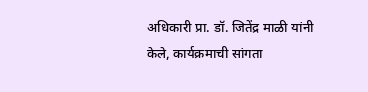अधिकारी प्रा. डॉ. जितेंद्र माळी यांनी केले, कार्यक्रमाची सांगता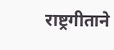राष्ट्रगीताने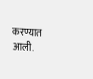करण्यात आली.